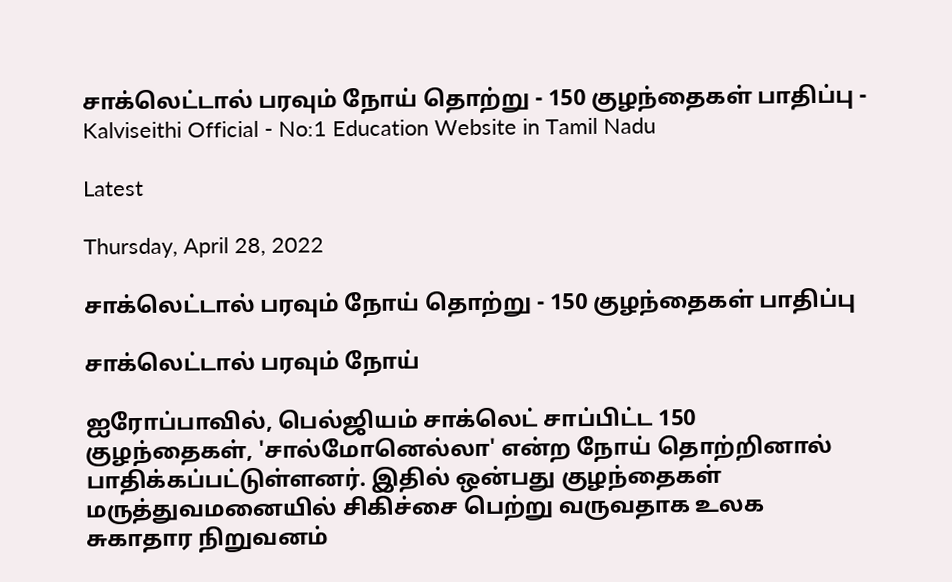சாக்லெட்டால் பரவும் நோய் தொற்று - 150 குழந்தைகள் பாதிப்பு - Kalviseithi Official - No:1 Education Website in Tamil Nadu

Latest

Thursday, April 28, 2022

சாக்லெட்டால் பரவும் நோய் தொற்று - 150 குழந்தைகள் பாதிப்பு

சாக்லெட்டால் பரவும் நோய்

ஐரோப்பாவில், பெல்ஜியம் சாக்லெட் சாப்பிட்ட 150 குழந்தைகள், 'சால்மோனெல்லா' என்ற நோய் தொற்றினால் பாதிக்கப்பட்டுள்ளனர். இதில் ஒன்பது குழந்தைகள் மருத்துவமனையில் சிகிச்சை பெற்று வருவதாக உலக சுகாதார நிறுவனம்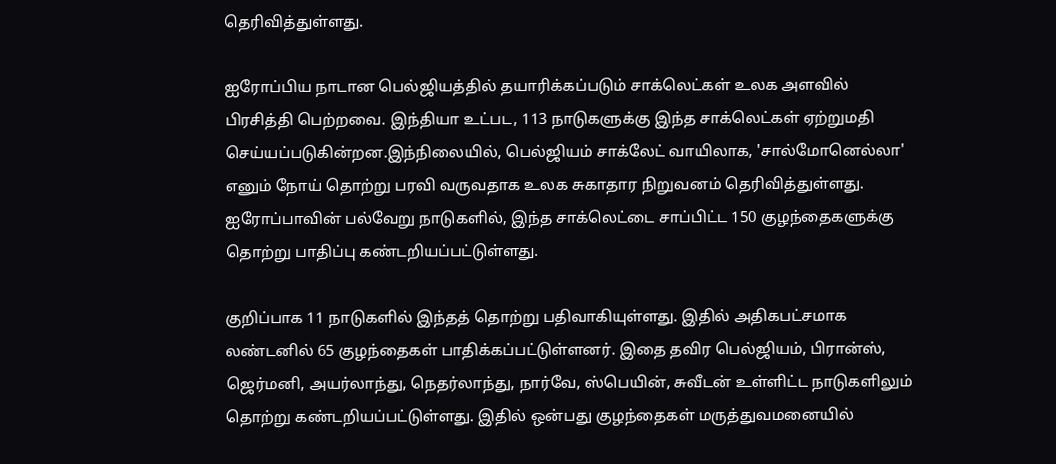தெரிவித்துள்ளது.

ஐரோப்பிய நாடான பெல்ஜியத்தில் தயாரிக்கப்படும் சாக்லெட்கள் உலக அளவில் பிரசித்தி பெற்றவை. இந்தியா உட்பட, 113 நாடுகளுக்கு இந்த சாக்லெட்கள் ஏற்றுமதி செய்யப்படுகின்றன.இந்நிலையில், பெல்ஜியம் சாக்லேட் வாயிலாக, 'சால்மோனெல்லா' எனும் நோய் தொற்று பரவி வருவதாக உலக சுகாதார நிறுவனம் தெரிவித்துள்ளது. ஐரோப்பாவின் பல்வேறு நாடுகளில், இந்த சாக்லெட்டை சாப்பிட்ட 150 குழந்தைகளுக்கு தொற்று பாதிப்பு கண்டறியப்பட்டுள்ளது.

குறிப்பாக 11 நாடுகளில் இந்தத் தொற்று பதிவாகியுள்ளது. இதில் அதிகபட்சமாக லண்டனில் 65 குழந்தைகள் பாதிக்கப்பட்டுள்ளனர். இதை தவிர பெல்ஜியம், பிரான்ஸ், ஜெர்மனி, அயர்லாந்து, நெதர்லாந்து, நார்வே, ஸ்பெயின், சுவீடன் உள்ளிட்ட நாடுகளிலும் தொற்று கண்டறியப்பட்டுள்ளது. இதில் ஒன்பது குழந்தைகள் மருத்துவமனையில்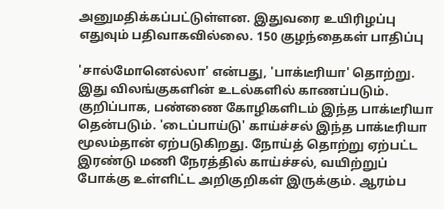அனுமதிக்கப்பட்டுள்ளன. இதுவரை உயிரிழப்பு எதுவும் பதிவாகவில்லை. 150 குழந்தைகள் பாதிப்பு

'சால்மோனெல்லா' என்பது, 'பாக்டீரியா' தொற்று. இது விலங்குகளின் உடல்களில் காணப்படும். குறிப்பாக, பண்ணை கோழிகளிடம் இந்த பாக்டீரியா தென்படும். 'டைப்பாய்டு' காய்ச்சல் இந்த பாக்டீரியா மூலம்தான் ஏற்படுகிறது. நோய்த் தொற்று ஏற்பட்ட இரண்டு மணி நேரத்தில் காய்ச்சல், வயிற்றுப் போக்கு உள்ளிட்ட அறிகுறிகள் இருக்கும். ஆரம்ப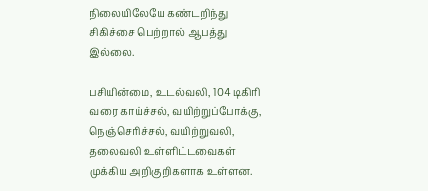நிலையிலேயே கண்டறிந்து சிகிச்சை பெற்றால் ஆபத்து இல்லை.

பசியின்மை, உடல்வலி, 104 டிகிரி வரை காய்ச்சல், வயிற்றுப்போக்கு, நெஞ்செரிச்சல், வயிற்றுவலி, தலைவலி உள்ளிட்டவைகள் முக்கிய அறிகுறிகளாக உள்ளன.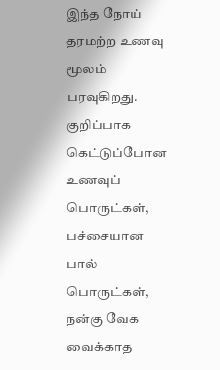இந்த நோய் தரமற்ற உணவு மூலம் பரவுகிறது. குறிப்பாக கெட்டுப்போன உணவுப் பொருட்கள், பச்சையான பால் பொருட்கள், நன்கு வேக வைக்காத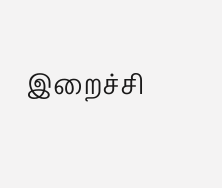இறைச்சி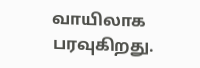வாயிலாக பரவுகிறது.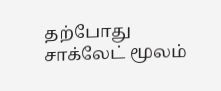தற்போது சாக்லேட் மூலம்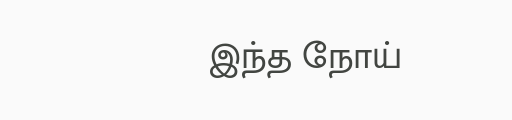இந்த நோய்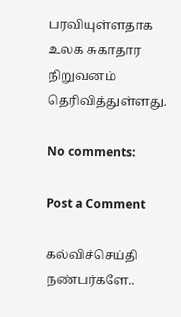பரவியுள்ளதாக உலக சுகாதார நிறுவனம் தெரிவித்துள்ளது.

No comments:

Post a Comment

கல்விச்செய்தி நண்பர்களே..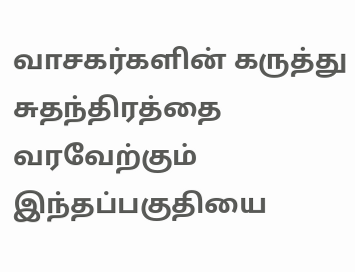வாசகர்களின் கருத்து சுதந்திரத்தை வரவேற்கும் இந்தப்பகுதியை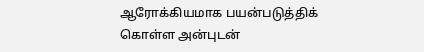ஆரோக்கியமாக பயன்படுத்திக் கொள்ள அன்புடன்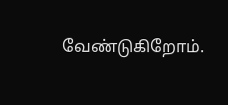வேண்டுகிறோம்.